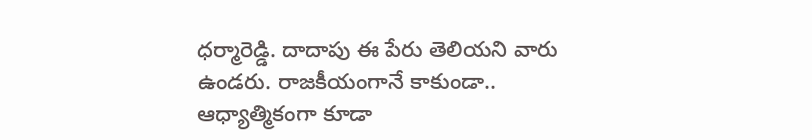ధర్మారెడ్డి. దాదాపు ఈ పేరు తెలియని వారు ఉండరు. రాజకీయంగానే కాకుండా.. ఆధ్యాత్మికంగా కూడా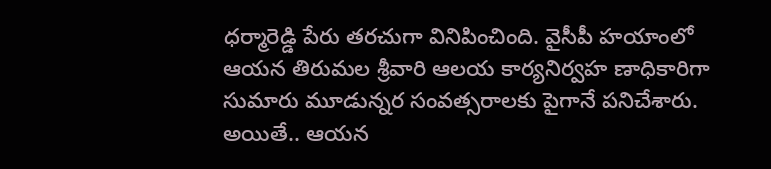ధర్మారెడ్డి పేరు తరచుగా వినిపించింది. వైసీపీ హయాంలో ఆయన తిరుమల శ్రీవారి ఆలయ కార్యనిర్వహ ణాధికారిగా సుమారు మూడున్నర సంవత్సరాలకు పైగానే పనిచేశారు. అయితే.. ఆయన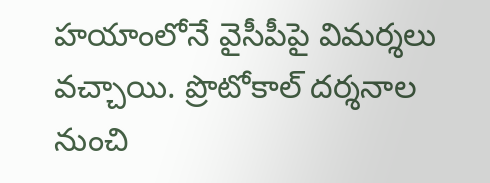హయాంలోనే వైసీపీపై విమర్శలు వచ్చాయి. ప్రొటోకాల్ దర్శనాల నుంచి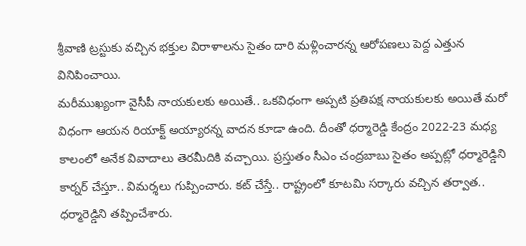శ్రీవాణి ట్రస్టుకు వచ్చిన భక్తుల విరాళాలను సైతం దారి మళ్లించారన్న ఆరోపణలు పెద్ద ఎత్తున వినిపించాయి.
మరీముఖ్యంగా వైసీపీ నాయకులకు అయితే.. ఒకవిధంగా అప్పటి ప్రతిపక్ష నాయకులకు అయితే మరో విధంగా ఆయన రియాక్ట్ అయ్యారన్న వాదన కూడా ఉంది. దీంతో ధర్మారెడ్డి కేంద్రం 2022-23 మధ్య కాలంలో అనేక వివాదాలు తెరమీదికి వచ్చాయి. ప్రస్తుతం సీఎం చంద్రబాబు సైతం అప్పట్లో ధర్మారెడ్డిని కార్నర్ చేస్తూ.. విమర్శలు గుప్పించారు. కట్ చేస్తే.. రాష్ట్రంలో కూటమి సర్కారు వచ్చిన తర్వాత.. ధర్మారెడ్డిని తప్పించేశారు.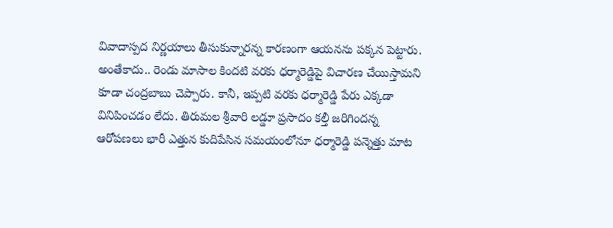వివాదాస్పద నిర్ణయాలు తీసుకున్నారన్న కారణంగా ఆయనను పక్కన పెట్టారు.
అంతేకాదు.. రెండు మాసాల కిందటి వరకు ధర్మారెడ్డిపై విచారణ చేయిస్తామని కూడా చంద్రబాబు చెప్పారు. కానీ, ఇప్పటి వరకు ధర్మారెడ్డి పేరు ఎక్కడా వినిపించడం లేదు. తిరుమల శ్రీవారి లడ్డూ ప్రసాదం కల్తీ జరిగిందన్న ఆరోపణలు భారీ ఎత్తున కుదిపేసిన సమయంలోనూ ధర్మారెడ్డి పన్నెత్తు మాట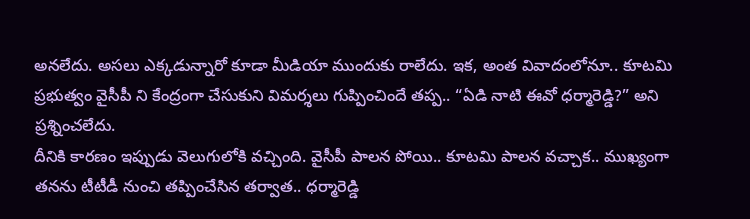అనలేదు. అసలు ఎక్కడున్నారో కూడా మీడియా ముందుకు రాలేదు. ఇక, అంత వివాదంలోనూ.. కూటమి ప్రభుత్వం వైసీపీ ని కేంద్రంగా చేసుకుని విమర్శలు గుప్పించిందే తప్ప.. “ఏడి నాటి ఈవో ధర్మారెడ్డి?” అని ప్రశ్నించలేదు.
దీనికి కారణం ఇప్పుడు వెలుగులోకి వచ్చింది. వైసీపీ పాలన పోయి.. కూటమి పాలన వచ్చాక.. ముఖ్యంగా తనను టీటీడీ నుంచి తప్పించేసిన తర్వాత.. ధర్మారెడ్డి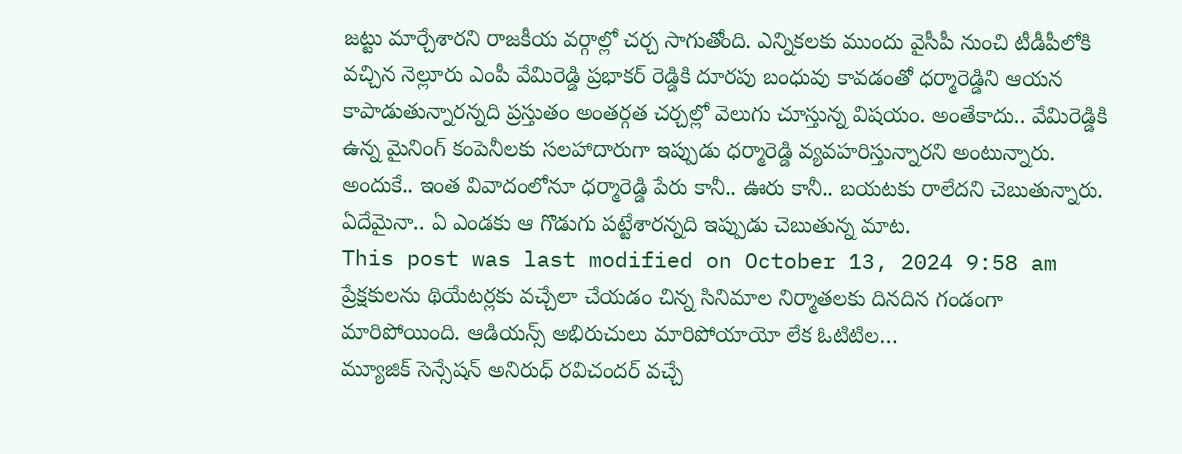జట్టు మార్చేశారని రాజకీయ వర్గాల్లో చర్చ సాగుతోంది. ఎన్నికలకు ముందు వైసీపీ నుంచి టీడీపీలోకి వచ్చిన నెల్లూరు ఎంపీ వేమిరెడ్డి ప్రభాకర్ రెడ్డికి దూరపు బంధువు కావడంతో ధర్మారెడ్డిని ఆయన కాపాడుతున్నారన్నది ప్రస్తుతం అంతర్గత చర్చల్లో వెలుగు చూస్తున్న విషయం. అంతేకాదు.. వేమిరెడ్డికి ఉన్న మైనింగ్ కంపెనీలకు సలహాదారుగా ఇప్పుడు ధర్మారెడ్డి వ్యవహరిస్తున్నారని అంటున్నారు. అందుకే.. ఇంత వివాదంలోనూ ధర్మారెడ్డి పేరు కానీ.. ఊరు కానీ.. బయటకు రాలేదని చెబుతున్నారు. ఏదేమైనా.. ఏ ఎండకు ఆ గొడుగు పట్టేశారన్నది ఇప్పుడు చెబుతున్న మాట.
This post was last modified on October 13, 2024 9:58 am
ప్రేక్షకులను థియేటర్లకు వచ్చేలా చేయడం చిన్న సినిమాల నిర్మాతలకు దినదిన గండంగా మారిపోయింది. ఆడియన్స్ అభిరుచులు మారిపోయాయో లేక ఓటిటిల…
మ్యూజిక్ సెన్సేషన్ అనిరుధ్ రవిచందర్ వచ్చే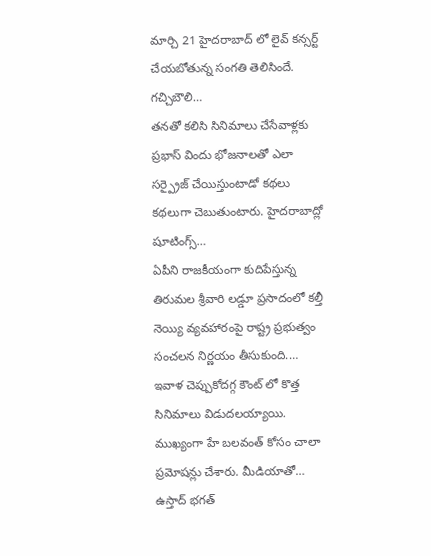మార్చి 21 హైదరాబాద్ లో లైవ్ కన్సర్ట్ చేయబోతున్న సంగతి తెలిసిందే. గచ్చిబౌలి…
తనతో కలిసి సినిమాలు చేసేవాళ్లకు ప్రభాస్ విందు భోజనాలతో ఎలా సర్ప్రైజ్ చేయిస్తుంటాడో కథలు కథలుగా చెబుతుంటారు. హైదరాబాద్లో షూటింగ్స్…
ఏపీని రాజకీయంగా కుదిపేస్తున్న తిరుమల శ్రీవారి లడ్డూ ప్రసాదంలో కల్తీ నెయ్యి వ్యవహారంపై రాష్ట్ర ప్రభుత్వం సంచలన నిర్ణయం తీసుకుంది.…
ఇవాళ చెప్పుకోదగ్గ కౌంట్ లో కొత్త సినిమాలు విడుదలయ్యాయి. ముఖ్యంగా హే బలవంత్ కోసం చాలా ప్రమోషన్లు చేశారు. మీడియాతో…
ఉస్తాద్ భగత్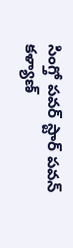సింగ్తో పవర్ స్టార్ పవన్ కళ్యాణ్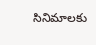సినిమాలకు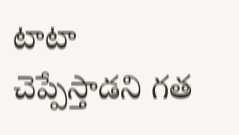టాటా చెప్పేస్తాడని గత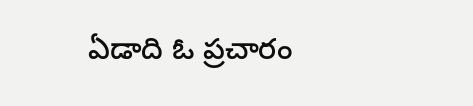ఏడాది ఓ ప్రచారం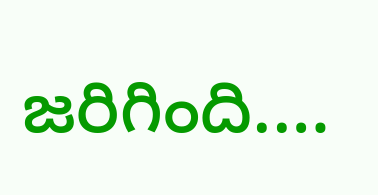జరిగింది.…